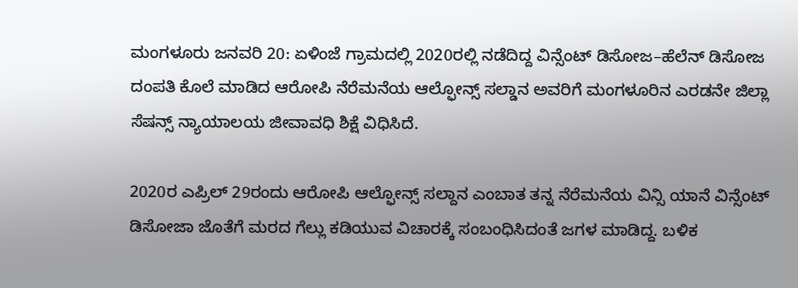ಮಂಗಳೂರು ಜನವರಿ 20: ಏಳಿಂಜೆ ಗ್ರಾಮದಲ್ಲಿ 2020ರಲ್ಲಿ ನಡೆದಿದ್ದ ವಿನ್ಸೆಂಟ್ ಡಿಸೋಜ–ಹೆಲೆನ್ ಡಿಸೋಜ ದಂಪತಿ ಕೊಲೆ ಮಾಡಿದ ಆರೋಪಿ ನೆರೆಮನೆಯ ಆಲ್ಫೋನ್ಸ್ ಸಲ್ಡಾನ ಅವರಿಗೆ ಮಂಗಳೂರಿನ ಎರಡನೇ ಜಿಲ್ಲಾ ಸೆಷನ್ಸ್ ನ್ಯಾಯಾಲಯ ಜೀವಾವಧಿ ಶಿಕ್ಷೆ ವಿಧಿಸಿದೆ.

2020ರ ಎಪ್ರಿಲ್ 29ರಂದು ಆರೋಪಿ ಆಲ್ಫೋನ್ಸ್ ಸಲ್ದಾನ ಎಂಬಾತ ತನ್ನ ನೆರೆಮನೆಯ ವಿನ್ಸಿ ಯಾನೆ ವಿನ್ಸೆಂಟ್ ಡಿಸೋಜಾ ಜೊತೆಗೆ ಮರದ ಗೆಲ್ಲು ಕಡಿಯುವ ವಿಚಾರಕ್ಕೆ ಸಂಬಂಧಿಸಿದಂತೆ ಜಗಳ ಮಾಡಿದ್ದ. ಬಳಿಕ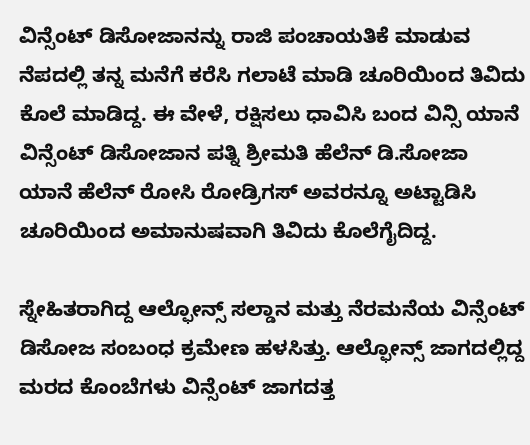ವಿನ್ಸೆಂಟ್ ಡಿಸೋಜಾನನ್ನು ರಾಜಿ ಪಂಚಾಯತಿಕೆ ಮಾಡುವ ನೆಪದಲ್ಲಿ ತನ್ನ ಮನೆಗೆ ಕರೆಸಿ ಗಲಾಟೆ ಮಾಡಿ ಚೂರಿಯಿಂದ ತಿವಿದು ಕೊಲೆ ಮಾಡಿದ್ದ. ಈ ವೇಳೆ, ರಕ್ಷಿಸಲು ಧಾವಿಸಿ ಬಂದ ವಿನ್ಸಿ ಯಾನೆ ವಿನ್ಸೆಂಟ್ ಡಿಸೋಜಾನ ಪತ್ನಿ ಶ್ರೀಮತಿ ಹೆಲೆನ್ ಡಿ.ಸೋಜಾ ಯಾನೆ ಹೆಲೆನ್ ರೋಸಿ ರೋಡ್ರಿಗಸ್ ಅವರನ್ನೂ ಅಟ್ಟಾಡಿಸಿ ಚೂರಿಯಿಂದ ಅಮಾನುಷವಾಗಿ ತಿವಿದು ಕೊಲೆಗೈದಿದ್ದ.

ಸ್ನೇಹಿತರಾಗಿದ್ದ ಆಲ್ಫೋನ್ಸ್ ಸಲ್ಡಾನ ಮತ್ತು ನೆರಮನೆಯ ವಿನ್ಸೆಂಟ್ ಡಿಸೋಜ ಸಂಬಂಧ ಕ್ರಮೇಣ ಹಳಸಿತ್ತು. ಆಲ್ಫೋನ್ಸ್ ಜಾಗದಲ್ಲಿದ್ದ ಮರದ ಕೊಂಬೆಗಳು ವಿನ್ಸೆಂಟ್ ಜಾಗದತ್ತ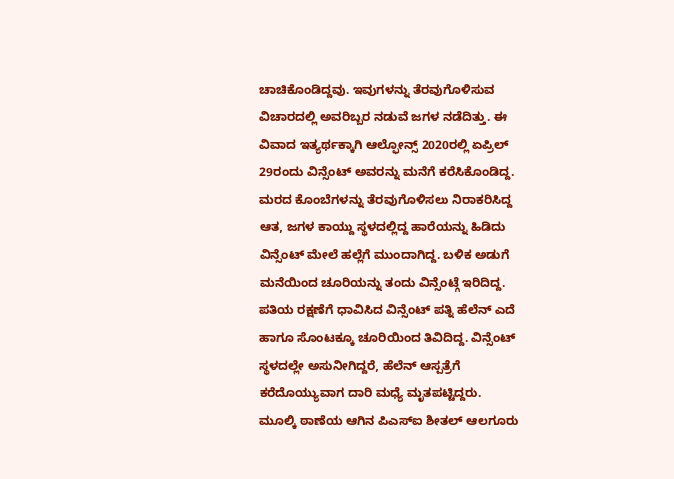ಚಾಚಿಕೊಂಡಿದ್ದವು. ಇವುಗಳನ್ನು ತೆರವುಗೊಳಿಸುವ ವಿಚಾರದಲ್ಲಿ ಅವರಿಬ್ಬರ ನಡುವೆ ಜಗಳ ನಡೆದಿತ್ತು. ಈ ವಿವಾದ ಇತ್ಯರ್ಥಕ್ಕಾಗಿ ಆಲ್ಫೋನ್ಸ್ 2020ರಲ್ಲಿ ಏಪ್ರಿಲ್ 29ರಂದು ವಿನ್ಸೆಂಟ್ ಅವರನ್ನು ಮನೆಗೆ ಕರೆಸಿಕೊಂಡಿದ್ದ. ಮರದ ಕೊಂಬೆಗಳನ್ನು ತೆರವುಗೊಳಿಸಲು ನಿರಾಕರಿಸಿದ್ದ ಆತ, ಜಗಳ ಕಾಯ್ದು ಸ್ಥಳದಲ್ಲಿದ್ದ ಹಾರೆಯನ್ನು ಹಿಡಿದು ವಿನ್ಸೆಂಟ್ ಮೇಲೆ ಹಲ್ಲೆಗೆ ಮುಂದಾಗಿದ್ದ. ಬಳಿಕ ಅಡುಗೆ ಮನೆಯಿಂದ ಚೂರಿಯನ್ನು ತಂದು ವಿನ್ಸೆಂಟ್ಗೆ ಇರಿದಿದ್ದ. ಪತಿಯ ರಕ್ಷಣೆಗೆ ಧಾವಿಸಿದ ವಿನ್ಸೆಂಟ್ ಪತ್ನಿ ಹೆಲೆನ್ ಎದೆ ಹಾಗೂ ಸೊಂಟಕ್ಕೂ ಚೂರಿಯಿಂದ ತಿವಿದಿದ್ದ. ವಿನ್ಸೆಂಟ್ ಸ್ಥಳದಲ್ಲೇ ಅಸುನೀಗಿದ್ದರೆ, ಹೆಲೆನ್ ಆಸ್ಪತ್ರೆಗೆ ಕರೆದೊಯ್ಯುವಾಗ ದಾರಿ ಮಧ್ಯೆ ಮೃತಪಟ್ಟಿದ್ದರು.
ಮೂಲ್ಕಿ ಠಾಣೆಯ ಆಗಿನ ಪಿಎಸ್ಐ ಶೀತಲ್ ಆಲಗೂರು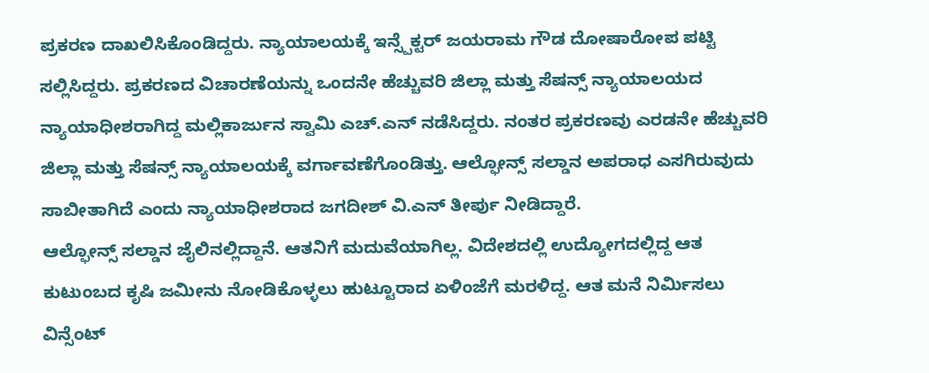ಪ್ರಕರಣ ದಾಖಲಿಸಿಕೊಂಡಿದ್ದರು. ನ್ಯಾಯಾಲಯಕ್ಕೆ ಇನ್ಸ್ಪೆಕ್ಟರ್ ಜಯರಾಮ ಗೌಡ ದೋಷಾರೋಪ ಪಟ್ಟಿ ಸಲ್ಲಿಸಿದ್ದರು. ಪ್ರಕರಣದ ವಿಚಾರಣೆಯನ್ನು ಒಂದನೇ ಹೆಚ್ಚುವರಿ ಜಿಲ್ಲಾ ಮತ್ತು ಸೆಷನ್ಸ್ ನ್ಯಾಯಾಲಯದ ನ್ಯಾಯಾಧೀಶರಾಗಿದ್ದ ಮಲ್ಲಿಕಾರ್ಜುನ ಸ್ವಾಮಿ ಎಚ್.ಎನ್ ನಡೆಸಿದ್ದರು. ನಂತರ ಪ್ರಕರಣವು ಎರಡನೇ ಹೆಚ್ಚುವರಿ ಜಿಲ್ಲಾ ಮತ್ತು ಸೆಷನ್ಸ್ ನ್ಯಾಯಾಲಯಕ್ಕೆ ವರ್ಗಾವಣೆಗೊಂಡಿತ್ತು. ಆಲ್ಫೋನ್ಸ್ ಸಲ್ಡಾನ ಅಪರಾಧ ಎಸಗಿರುವುದು ಸಾಬೀತಾಗಿದೆ ಎಂದು ನ್ಯಾಯಾಧೀಶರಾದ ಜಗದೀಶ್ ವಿ.ಎನ್ ತೀರ್ಪು ನೀಡಿದ್ದಾರೆ.
ಆಲ್ಫೋನ್ಸ್ ಸಲ್ಡಾನ ಜೈಲಿನಲ್ಲಿದ್ದಾನೆ. ಆತನಿಗೆ ಮದುವೆಯಾಗಿಲ್ಲ. ವಿದೇಶದಲ್ಲಿ ಉದ್ಯೋಗದಲ್ಲಿದ್ದ ಆತ ಕುಟುಂಬದ ಕೃಷಿ ಜಮೀನು ನೋಡಿಕೊಳ್ಳಲು ಹುಟ್ಟೂರಾದ ಏಳಿಂಜೆಗೆ ಮರಳಿದ್ದ. ಆತ ಮನೆ ನಿರ್ಮಿಸಲು ವಿನ್ಸೆಂಟ್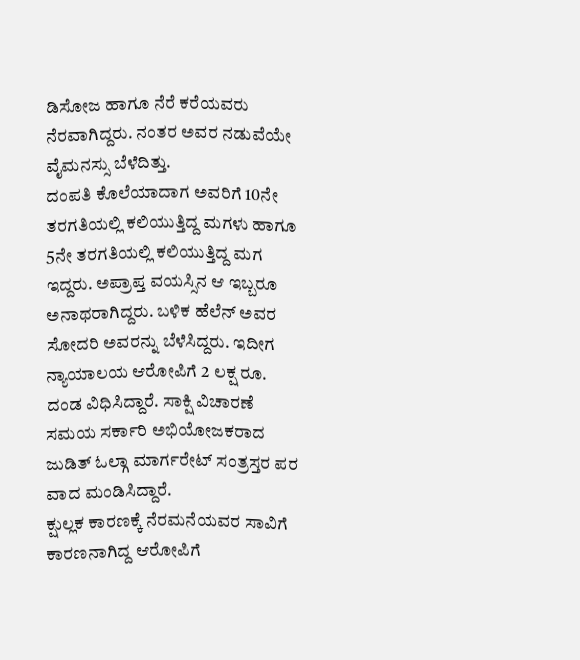ಡಿಸೋಜ ಹಾಗೂ ನೆರೆ ಕರೆಯವರು ನೆರವಾಗಿದ್ದರು. ನಂತರ ಅವರ ನಡುವೆಯೇ ವೈಮನಸ್ಸು ಬೆಳೆದಿತ್ತು.
ದಂಪತಿ ಕೊಲೆಯಾದಾಗ ಅವರಿಗೆ 10ನೇ ತರಗತಿಯಲ್ಲಿ ಕಲಿಯುತ್ತಿದ್ದ ಮಗಳು ಹಾಗೂ 5ನೇ ತರಗತಿಯಲ್ಲಿ ಕಲಿಯುತ್ತಿದ್ದ ಮಗ ಇದ್ದರು. ಅಪ್ರಾಪ್ತ ವಯಸ್ಸಿನ ಆ ಇಬ್ಬರೂ ಅನಾಥರಾಗಿದ್ದರು. ಬಳಿಕ ಹೆಲೆನ್ ಅವರ ಸೋದರಿ ಅವರನ್ನು ಬೆಳೆಸಿದ್ದರು. ಇದೀಗ ನ್ಯಾಯಾಲಯ ಆರೋಪಿಗೆ 2 ಲಕ್ಷ ರೂ. ದಂಡ ವಿಧಿಸಿದ್ದಾರೆ. ಸಾಕ್ಷಿ ವಿಚಾರಣೆ ಸಮಯ ಸರ್ಕಾರಿ ಅಭಿಯೋಜಕರಾದ ಜುಡಿತ್ ಓಲ್ಗಾ ಮಾರ್ಗರೇಟ್ ಸಂತ್ರಸ್ತರ ಪರ ವಾದ ಮಂಡಿಸಿದ್ದಾರೆ.
ಕ್ಷುಲ್ಲಕ ಕಾರಣಕ್ಕೆ ನೆರಮನೆಯವರ ಸಾವಿಗೆ ಕಾರಣನಾಗಿದ್ದ ಆರೋಪಿಗೆ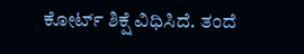ಕೋರ್ಟ್ ಶಿಕ್ಷೆ ವಿಧಿಸಿದೆ. ತಂದೆ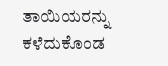ತಾಯಿಯರನ್ನು ಕಳೆದುಕೊಂಡ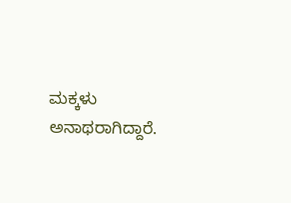ಮಕ್ಕಳು ಅನಾಥರಾಗಿದ್ದಾರೆ.